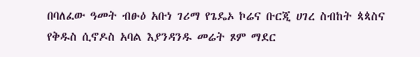በባለፈው ዓመት ብፁዕ አቡነ ገሪማ የጌዴኦ ኮሬና ቡርጂ ሀገረ ስብከት ጳጳስና የቅዱስ ሲኖዶስ አባል እያንዳንዱ መሬት ጾም ማደር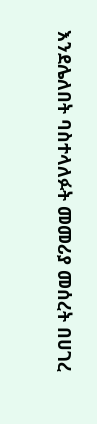እንደሌለበት ባስተላለፉት መመሪያ መሰረት በሀገረ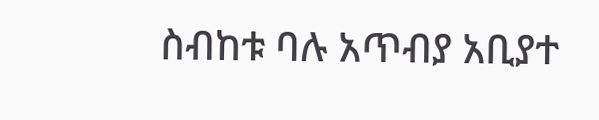ስብከቱ ባሉ አጥብያ አቢያተ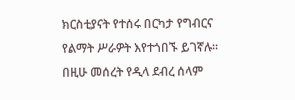ክርስቲያናት የተሰሩ በርካታ የግብርና የልማት ሥራዎት እየተጎበኙ ይገኛሉ።
በዚሁ መሰረት የዲላ ደብረ ሰላም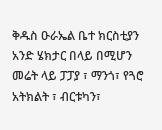ቅዱስ ዑራኤል ቤተ ክርስቲያን አንድ ሄክታር በላይ በሚሆን መሬት ላይ ፓፓያ ፣ ማንጎ፣ የጓሮ አትክልት ፣ ብርቱካን፣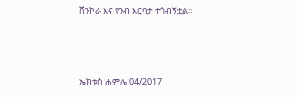ሸንኮራ እና የንብ እርባታ ተጎብኝቷል።





ኤክቱስ ሐምሌ 04/2017